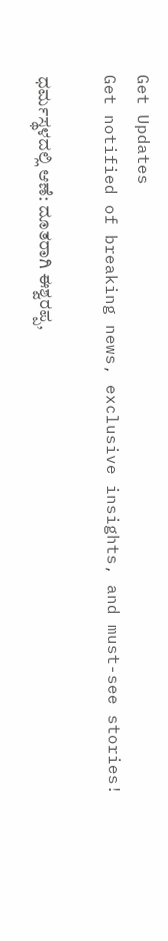Get Updates
Get notified of breaking news, exclusive insights, and must-see stories!

ಧರ್ಮಸ್ಥಳದಲ್ಲಿ ಆಣೆ: ದೂತರಾಗಿ ಈಶ್ವರಪ್ಪ,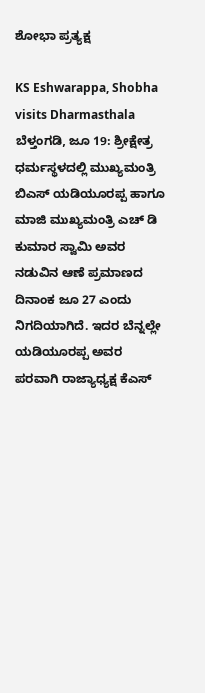ಶೋಭಾ ಪ್ರತ್ಯಕ್ಷ

KS Eshwarappa, Shobha visits Dharmasthala
ಬೆಳ್ತಂಗಡಿ, ಜೂ 19: ಶ್ರೀಕ್ಷೇತ್ರ ಧರ್ಮಸ್ಥಳದಲ್ಲಿ ಮುಖ್ಯಮಂತ್ರಿ ಬಿಎಸ್ ಯಡಿಯೂರಪ್ಪ ಹಾಗೂ ಮಾಜಿ ಮುಖ್ಯಮಂತ್ರಿ ಎಚ್ ಡಿ ಕುಮಾರ ಸ್ವಾಮಿ ಅವರ ನಡುವಿನ ಆಣೆ ಪ್ರಮಾಣದ ದಿನಾಂಕ ಜೂ 27 ಎಂದು ನಿಗದಿಯಾಗಿದೆ. ಇದರ ಬೆನ್ನಲ್ಲೇ ಯಡಿಯೂರಪ್ಪ ಅವರ ಪರವಾಗಿ ರಾಜ್ಯಾಧ್ಯಕ್ಷ ಕೆಎಸ್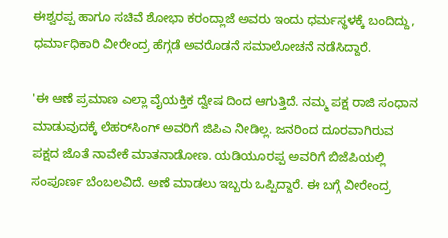ಈಶ್ವರಪ್ಪ ಹಾಗೂ ಸಚಿವೆ ಶೋಭಾ ಕರಂದ್ಲಾಜೆ ಅವರು ಇಂದು ಧರ್ಮಸ್ಥಳಕ್ಕೆ ಬಂದಿದ್ದು, ಧರ್ಮಾಧಿಕಾರಿ ವೀರೇಂದ್ರ ಹೆಗ್ಗಡೆ ಅವರೊಡನೆ ಸಮಾಲೋಚನೆ ನಡೆಸಿದ್ದಾರೆ.

'ಈ ಆಣೆ ಪ್ರಮಾಣ ಎಲ್ಲಾ ವೈಯಕ್ತಿಕ ದ್ವೇಷ ದಿಂದ ಆಗುತ್ತಿದೆ. ನಮ್ಮ ಪಕ್ಷ ರಾಜಿ ಸಂಧಾನ ಮಾಡುವುದಕ್ಕೆ ಲೆಹರ್‌ಸಿಂಗ್‌ ಅವರಿಗೆ ಜಿಪಿಎ ನೀಡಿಲ್ಲ. ಜನರಿಂದ ದೂರವಾಗಿರುವ ಪಕ್ಷದ ಜೊತೆ ನಾವೇಕೆ ಮಾತನಾಡೋಣ. ಯಡಿಯೂರಪ್ಪ ಅವರಿಗೆ ಬಿಜೆಪಿಯಲ್ಲಿ ಸಂಪೂರ್ಣ ಬೆಂಬಲವಿದೆ. ಅಣೆ ಮಾಡಲು ಇಬ್ಬರು ಒಪ್ಪಿದ್ದಾರೆ. ಈ ಬಗ್ಗೆ ವೀರೇಂದ್ರ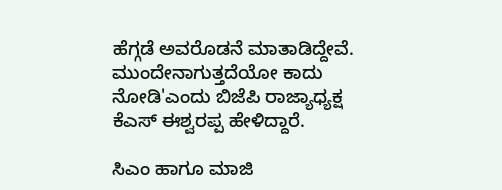ಹೆಗ್ಗಡೆ ಅವರೊಡನೆ ಮಾತಾಡಿದ್ದೇವೆ. ಮುಂದೇನಾಗುತ್ತದೆಯೋ ಕಾದು ನೋಡಿ'ಎಂದು ಬಿಜೆಪಿ ರಾಜ್ಯಾಧ್ಯಕ್ಷ ಕೆಎಸ್ ಈಶ್ವರಪ್ಪ ಹೇಳಿದ್ದಾರೆ.

ಸಿಎಂ ಹಾಗೂ ಮಾಜಿ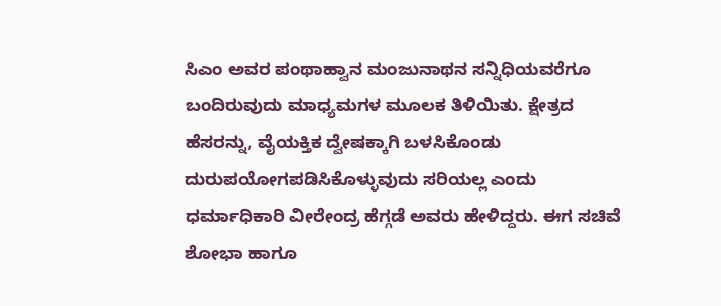ಸಿಎಂ ಅವರ ಪಂಥಾಹ್ವಾನ ಮಂಜುನಾಥನ ಸನ್ನಿಧಿಯವರೆಗೂ ಬಂದಿರುವುದು ಮಾಧ್ಯಮಗಳ ಮೂಲಕ ತಿಳಿಯಿತು. ಕ್ಷೇತ್ರದ ಹೆಸರನ್ನು, ವೈಯಕ್ತಿಕ ದ್ವೇಷಕ್ಕಾಗಿ ಬಳಸಿಕೊಂಡು ದುರುಪಯೋಗಪಡಿಸಿಕೊಳ್ಳುವುದು ಸರಿಯಲ್ಲ ಎಂದು ಧರ್ಮಾಧಿಕಾರಿ ವೀರೇಂದ್ರ ಹೆಗ್ಗಡೆ ಅವರು ಹೇಳಿದ್ದರು. ಈಗ ಸಚಿವೆ ಶೋಭಾ ಹಾಗೂ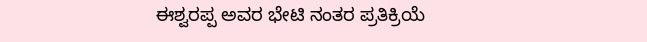ಈಶ್ವರಪ್ಪ ಅವರ ಭೇಟಿ ನಂತರ ಪ್ರತಿಕ್ರಿಯೆ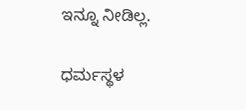ಇನ್ನೂ ನೀಡಿಲ್ಲ.

ಧರ್ಮಸ್ಥಳ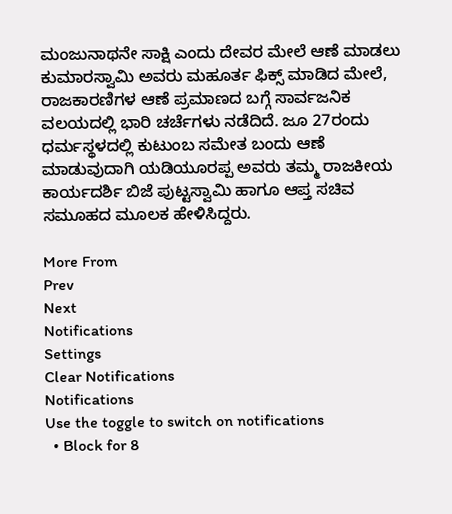ಮಂಜುನಾಥನೇ ಸಾಕ್ಷಿ ಎಂದು ದೇವರ ಮೇಲೆ ಆಣೆ ಮಾಡಲು ಕುಮಾರಸ್ವಾಮಿ ಅವರು ಮಹೂರ್ತ ಫಿಕ್ಸ್ ಮಾಡಿದ ಮೇಲೆ, ರಾಜಕಾರಣಿಗಳ ಆಣೆ ಪ್ರಮಾಣದ ಬಗ್ಗೆ ಸಾರ್ವಜನಿಕ ವಲಯದಲ್ಲಿ ಭಾರಿ ಚರ್ಚೆಗಳು ನಡೆದಿದೆ. ಜೂ 27ರಂದು ಧರ್ಮಸ್ಥಳದಲ್ಲಿ ಕುಟುಂಬ ಸಮೇತ ಬಂದು ಆಣೆ ಮಾಡುವುದಾಗಿ ಯಡಿಯೂರಪ್ಪ ಅವರು ತಮ್ಮ ರಾಜಕೀಯ ಕಾರ್ಯದರ್ಶಿ ಬಿಜೆ ಪುಟ್ಟಸ್ವಾಮಿ ಹಾಗೂ ಆಪ್ತ ಸಚಿವ ಸಮೂಹದ ಮೂಲಕ ಹೇಳಿಸಿದ್ದರು.

More From
Prev
Next
Notifications
Settings
Clear Notifications
Notifications
Use the toggle to switch on notifications
  • Block for 8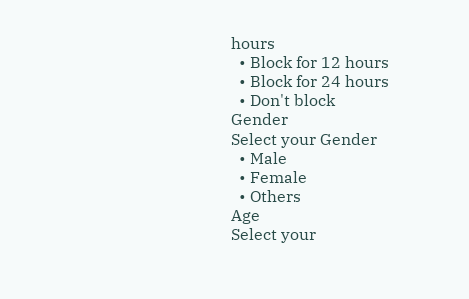hours
  • Block for 12 hours
  • Block for 24 hours
  • Don't block
Gender
Select your Gender
  • Male
  • Female
  • Others
Age
Select your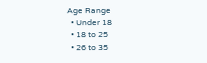Age Range
  • Under 18
  • 18 to 25
  • 26 to 35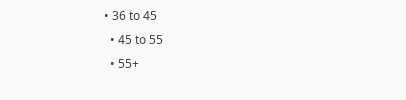• 36 to 45
  • 45 to 55
  • 55+